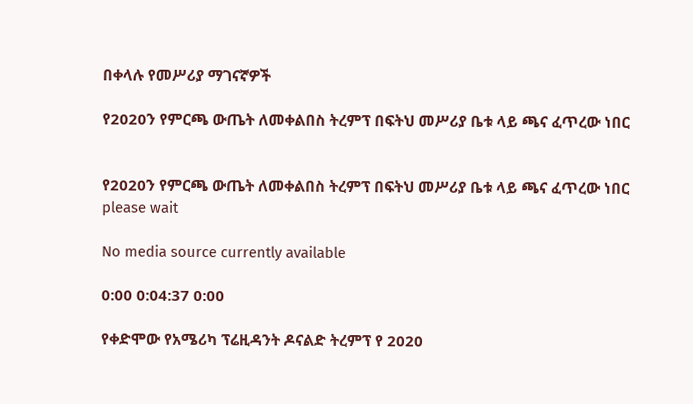በቀላሉ የመሥሪያ ማገናኛዎች

የ2020ን የምርጫ ውጤት ለመቀልበስ ትረምፕ በፍትህ መሥሪያ ቤቱ ላይ ጫና ፈጥረው ነበር


የ2020ን የምርጫ ውጤት ለመቀልበስ ትረምፕ በፍትህ መሥሪያ ቤቱ ላይ ጫና ፈጥረው ነበር
please wait

No media source currently available

0:00 0:04:37 0:00

የቀድሞው የአሜሪካ ፕሬዚዳንት ዶናልድ ትረምፕ የ 2020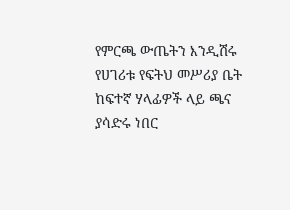የምርጫ ውጤትን እንዲሽሩ የሀገሪቱ የፍትህ መሥሪያ ቤት ከፍተኛ ሃላፊዎች ላይ ጫና ያሳድሩ ነበር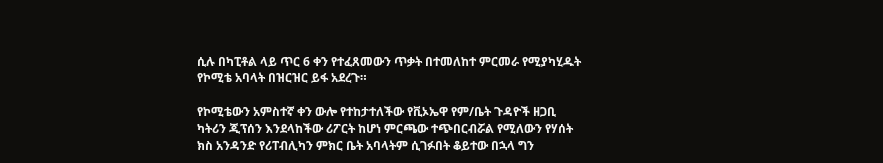ሲሉ በካፒቶል ላይ ጥር 6 ቀን የተፈጸመውን ጥቃት በተመለከተ ምርመራ የሚያካሂዱት የኮሚቴ አባላት በዝርዝር ይፋ አደረጉ።

የኮሚቴውን አምስተኛ ቀን ውሎ የተከታተለችው የቪኦኤዋ የም/ቤት ጉዳዮች ዘጋቢ ካትሪን ጂፕሰን እንደላከችው ሪፖርት ከሆነ ምርጫው ተጭበርብሯል የሚለውን የሃሰት ክስ አንዳንድ የሪፐብሊካን ምክር ቤት አባላትም ሲገፉበት ቆይተው በኋላ ግን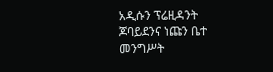አዲሱን ፕሬዚዳንት ጆባይደንና ነጩን ቤተ መንግሥት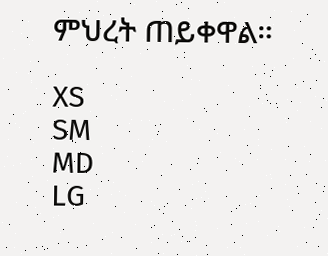ምህረት ጠይቀዋል።

XS
SM
MD
LG